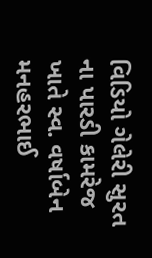વિડિયો ગેલેરી સુરત ના પારડી કામરેજ ખાતે સ્વ. વર્ષાબેન મનહરભાઈ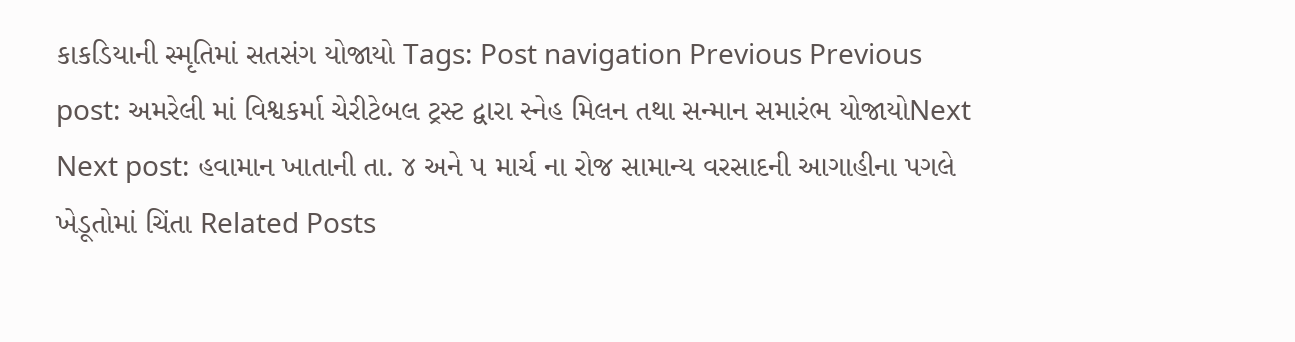કાકડિયાની સ્મૃતિમાં સતસંગ યોજાયો Tags: Post navigation Previous Previous post: અમરેલી માં વિશ્વકર્મા ચેરીટેબલ ટ્રસ્ટ દ્વારા સ્નેહ મિલન તથા સન્માન સમારંભ યોજાયોNext Next post: હવામાન ખાતાની તા. ૪ અને ૫ માર્ચ ના રોજ સામાન્ય વરસાદની આગાહીના પગલે ખેડૂતોમાં ચિંતા Related Posts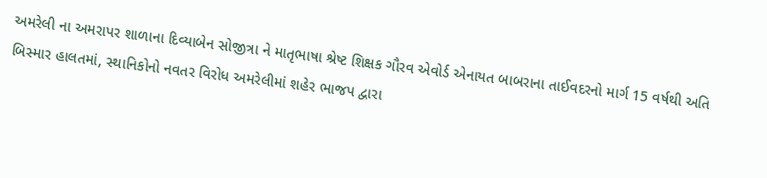અમરેલી ના અમરાપર શાળાના દિવ્યાબેન સોજીત્રા ને માતૃભાષા શ્રેષ્ટ શિક્ષક ગૌરવ એવોર્ડ એનાયત બાબરાના તાઈવદરનો માર્ગ 15 વર્ષથી અતિ બિસ્માર હાલતમાં, સ્થાનિકોનો નવતર વિરોધ અમરેલીમાં શહેર ભાજપ દ્વારા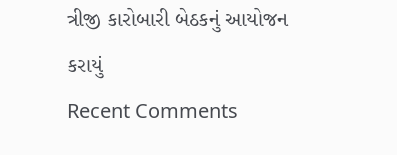ત્રીજી કારોબારી બેઠકનું આયોજન કરાયું
Recent Comments